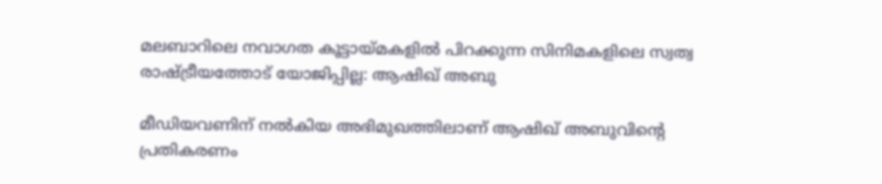മലബാറിലെ നവാഗത കൂട്ടായ്മകളിൽ പിറക്കുന്ന സിനിമകളിലെ സ്വത്വ രാഷ്ട്രീയത്തോട് യോജിപ്പില്ല: ആഷിഖ് അബു

മീഡിയവണിന് നൽകിയ അഭിമുഖത്തിലാണ് ആഷിഖ് അബുവിന്‍റെ പ്രതികരണം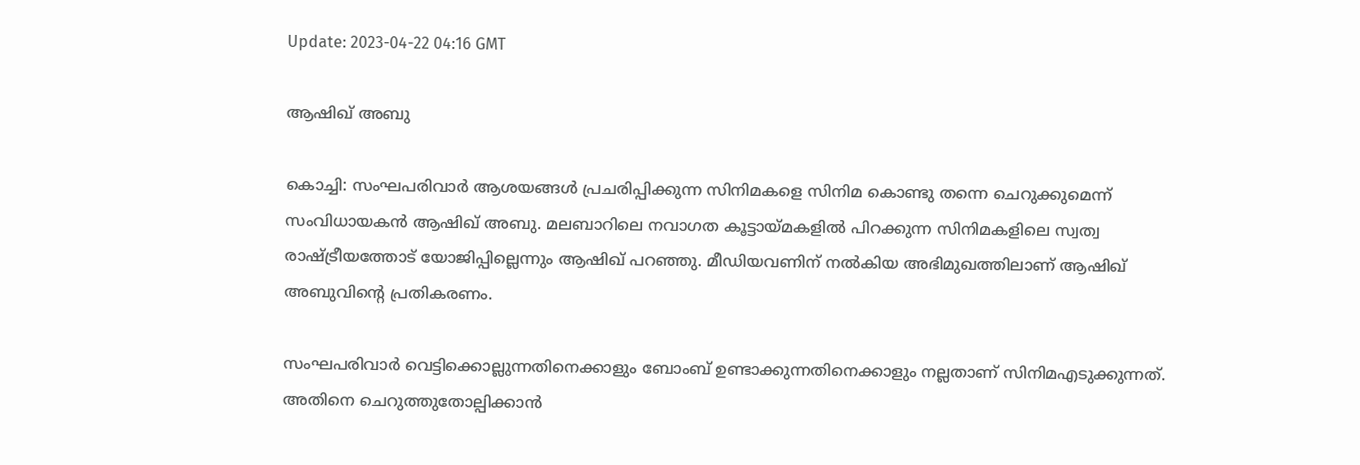Update: 2023-04-22 04:16 GMT

ആഷിഖ് അബു

കൊച്ചി: സംഘപരിവാർ ആശയങ്ങൾ പ്രചരിപ്പിക്കുന്ന സിനിമകളെ സിനിമ കൊണ്ടു തന്നെ ചെറുക്കുമെന്ന് സംവിധായകൻ ആഷിഖ് അബു. മലബാറിലെ നവാഗത കൂട്ടായ്മകളിൽ പിറക്കുന്ന സിനിമകളിലെ സ്വത്വ രാഷ്ട്രീയത്തോട് യോജിപ്പില്ലെന്നും ആഷിഖ് പറഞ്ഞു. മീഡിയവണിന് നൽകിയ അഭിമുഖത്തിലാണ് ആഷിഖ് അബുവിന്‍റെ പ്രതികരണം.

സംഘപരിവാർ വെട്ടിക്കൊല്ലുന്നതിനെക്കാളും ബോംബ് ഉണ്ടാക്കുന്നതിനെക്കാളും നല്ലതാണ് സിനിമഎടുക്കുന്നത്. അതിനെ ചെറുത്തുതോല്പിക്കാൻ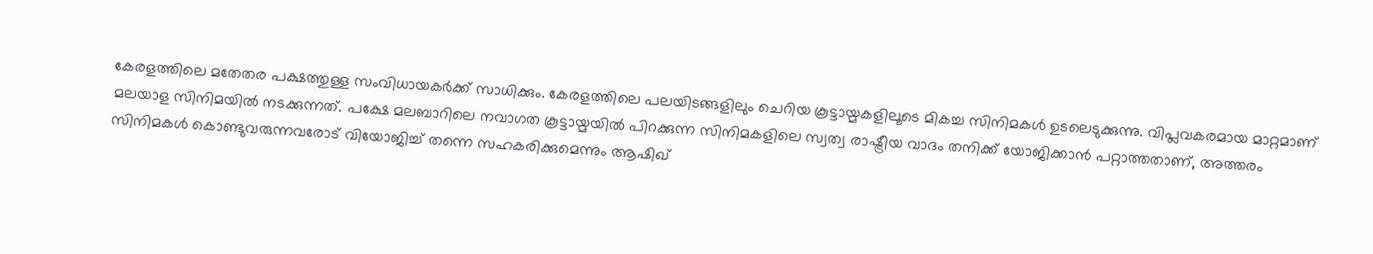കേരളത്തിലെ മതേതര പക്ഷത്തുള്ള സംവിധായകർക്ക് സാധിക്കും. കേരളത്തിലെ പലയിടങ്ങളിലും ചെറിയ കൂട്ടായ്മകളിലൂടെ മികച്ച സിനിമകൾ ഉടലെടുക്കുന്നു. വിപ്ലവകരമായ മാറ്റമാണ് മലയാള സിനിമയിൽ നടക്കുന്നത്. പക്ഷേ മലബാറിലെ നവാഗത കൂട്ടായ്മയിൽ പിറക്കുന്ന സിനിമകളിലെ സ്വത്വ രാഷ്ട്രീയ വാദം തനിക്ക് യോജിക്കാൻ പറ്റാത്തതാണ്, അത്തരം സിനിമകൾ കൊണ്ടുവരുന്നവരോട് വിയോജിച്ച് തന്നെ സഹകരിക്കുമെന്നും ആഷിഖ്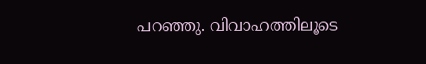പറഞ്ഞു. വിവാഹത്തിലൂടെ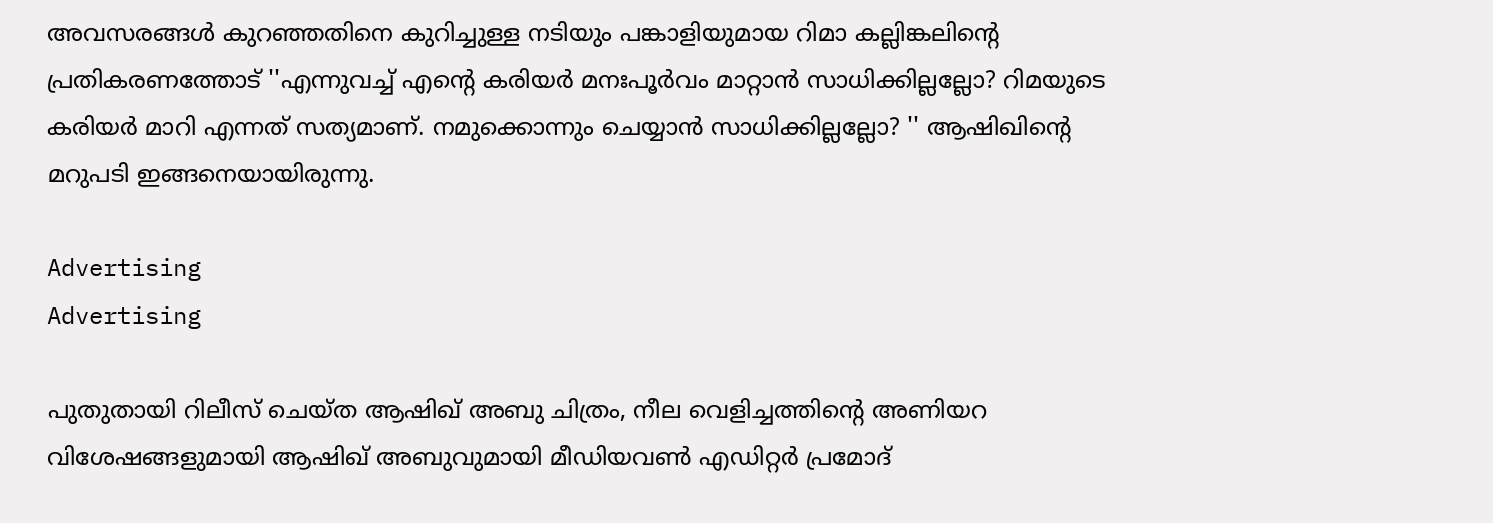അവസരങ്ങൾ കുറഞ്ഞതിനെ കുറിച്ചുള്ള നടിയും പങ്കാളിയുമായ റിമാ കല്ലിങ്കലിന്‍റെ പ്രതികരണത്തോട് ''എന്നുവച്ച് എന്‍റെ കരിയര്‍ മനഃപൂര്‍വം മാറ്റാന്‍ സാധിക്കില്ലല്ലോ? റിമയുടെ കരിയര്‍ മാറി എന്നത് സത്യമാണ്. നമുക്കൊന്നും ചെയ്യാന്‍ സാധിക്കില്ലല്ലോ? '' ആഷിഖിന്‍റെ മറുപടി ഇങ്ങനെയായിരുന്നു.

Advertising
Advertising

പുതുതായി റിലീസ് ചെയ്ത ആഷിഖ് അബു ചിത്രം, നീല വെളിച്ചത്തിന്‍റെ അണിയറ വിശേഷങ്ങളുമായി ആഷിഖ് അബുവുമായി മീഡിയവൺ എഡിറ്റർ പ്രമോദ്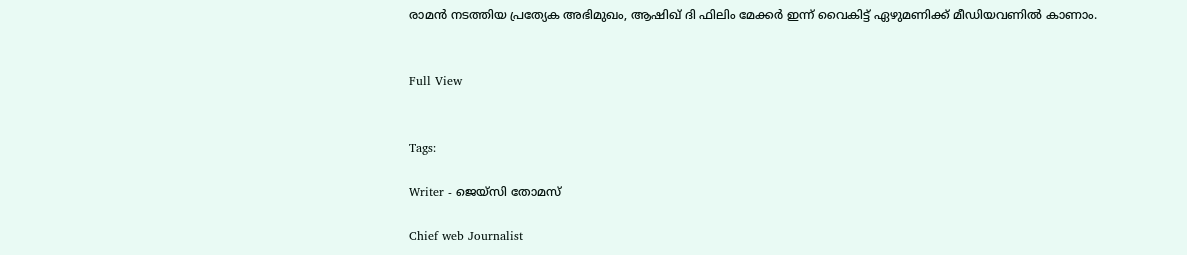രാമൻ നടത്തിയ പ്രത്യേക അഭിമുഖം, ആഷിഖ് ദി ഫിലിം മേക്കർ ഇന്ന് വൈകിട്ട് ഏഴുമണിക്ക് മീഡിയവണിൽ കാണാം.


Full View


Tags:

Writer - ജെയ്സി തോമസ്

Chief web Journalist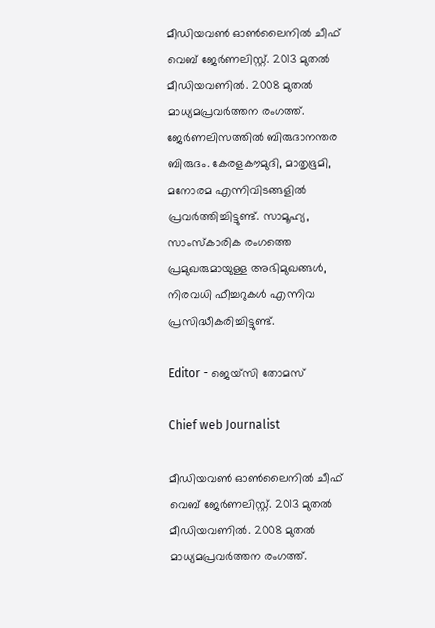മീഡിയവൺ ഓൺലൈനിൽ ചീഫ് വെബ് ജേർണലിസ്റ്റ്. 2013 മുതൽ മീഡിയവണിൽ. 2008 മുതൽ മാധ്യമപ്രവർത്തന രംഗത്ത്. ജേർണലിസത്തിൽ ബിരുദാനന്തര ബിരുദം. കേരളകൗമുദി, മാതൃഭൂമി, മനോരമ എന്നിവിടങ്ങളിൽ പ്രവർത്തിച്ചിട്ടുണ്ട്. സാമൂഹ്യ, സാംസ്‌കാരിക രംഗത്തെ പ്രമുഖരുമായുള്ള അഭിമുഖങ്ങൾ, നിരവധി ഫീച്ചറുകൾ എന്നിവ പ്രസിദ്ധീകരിച്ചിട്ടുണ്ട്.

Editor - ജെയ്സി തോമസ്

Chief web Journalist

മീഡിയവൺ ഓൺലൈനിൽ ചീഫ് വെബ് ജേർണലിസ്റ്റ്. 2013 മുതൽ മീഡിയവണിൽ. 2008 മുതൽ മാധ്യമപ്രവർത്തന രംഗത്ത്.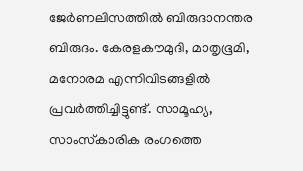ജേർണലിസത്തിൽ ബിരുദാനന്തര ബിരുദം. കേരളകൗമുദി, മാതൃഭൂമി, മനോരമ എന്നിവിടങ്ങളിൽ പ്രവർത്തിച്ചിട്ടുണ്ട്. സാമൂഹ്യ, സാംസ്‌കാരിക രംഗത്തെ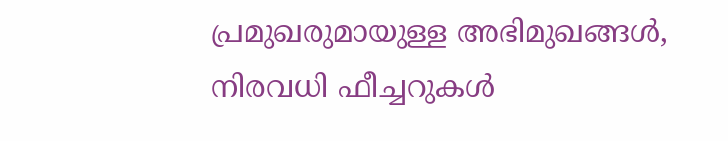പ്രമുഖരുമായുള്ള അഭിമുഖങ്ങൾ, നിരവധി ഫീച്ചറുകൾ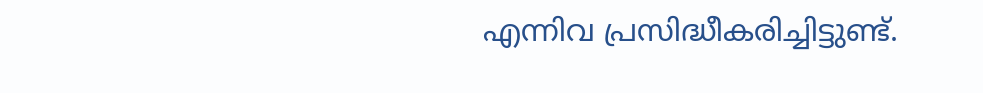എന്നിവ പ്രസിദ്ധീകരിച്ചിട്ടുണ്ട്.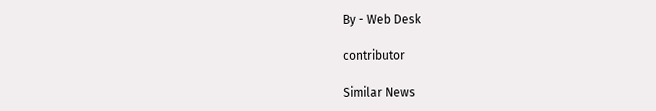By - Web Desk

contributor

Similar News